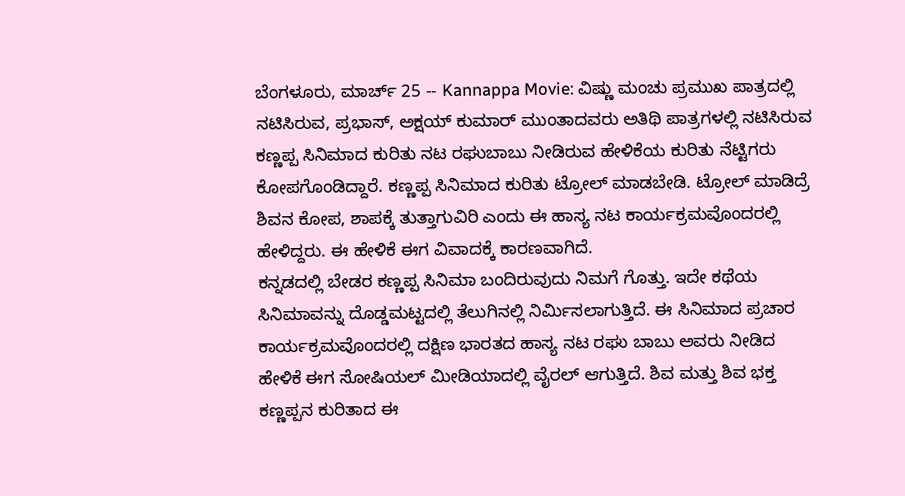ಬೆಂಗಳೂರು, ಮಾರ್ಚ್ 25 -- Kannappa Movie: ವಿಷ್ಣು ಮಂಚು ಪ್ರಮುಖ ಪಾತ್ರದಲ್ಲಿ ನಟಿಸಿರುವ, ಪ್ರಭಾಸ್, ಅಕ್ಷಯ್ ಕುಮಾರ್ ಮುಂತಾದವರು ಅತಿಥಿ ಪಾತ್ರಗಳಲ್ಲಿ ನಟಿಸಿರುವ ಕಣ್ಣಪ್ಪ ಸಿನಿಮಾದ ಕುರಿತು ನಟ ರಘುಬಾಬು ನೀಡಿರುವ ಹೇಳಿಕೆಯ ಕುರಿತು ನೆಟ್ಟಿಗರು ಕೋಪಗೊಂಡಿದ್ದಾರೆ. ಕಣ್ಣಪ್ಪ ಸಿನಿಮಾದ ಕುರಿತು ಟ್ರೋಲ್ ಮಾಡಬೇಡಿ. ಟ್ರೋಲ್ ಮಾಡಿದ್ರೆ ಶಿವನ ಕೋಪ, ಶಾಪಕ್ಕೆ ತುತ್ತಾಗುವಿರಿ ಎಂದು ಈ ಹಾಸ್ಯ ನಟ ಕಾರ್ಯಕ್ರಮವೊಂದರಲ್ಲಿ ಹೇಳಿದ್ದರು. ಈ ಹೇಳಿಕೆ ಈಗ ವಿವಾದಕ್ಕೆ ಕಾರಣವಾಗಿದೆ.
ಕನ್ನಡದಲ್ಲಿ ಬೇಡರ ಕಣ್ಣಪ್ಪ ಸಿನಿಮಾ ಬಂದಿರುವುದು ನಿಮಗೆ ಗೊತ್ತು. ಇದೇ ಕಥೆಯ ಸಿನಿಮಾವನ್ನು ದೊಡ್ಡಮಟ್ಟದಲ್ಲಿ ತೆಲುಗಿನಲ್ಲಿ ನಿರ್ಮಿಸಲಾಗುತ್ತಿದೆ. ಈ ಸಿನಿಮಾದ ಪ್ರಚಾರ ಕಾರ್ಯಕ್ರಮವೊಂದರಲ್ಲಿ ದಕ್ಷಿಣ ಭಾರತದ ಹಾಸ್ಯ ನಟ ರಘು ಬಾಬು ಅವರು ನೀಡಿದ ಹೇಳಿಕೆ ಈಗ ಸೋಷಿಯಲ್ ಮೀಡಿಯಾದಲ್ಲಿ ವೈರಲ್ ಆಗುತ್ತಿದೆ. ಶಿವ ಮತ್ತು ಶಿವ ಭಕ್ತ ಕಣ್ಣಪ್ಪನ ಕುರಿತಾದ ಈ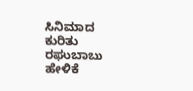ಸಿನಿಮಾದ ಕುರಿತು ರಘುಬಾಬು ಹೇಳಿಕೆ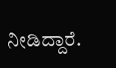ನೀಡಿದ್ದಾರೆ.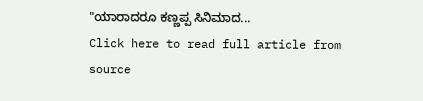"ಯಾರಾದರೂ ಕಣ್ಣಪ್ಪ ಸಿನಿಮಾದ...
Click here to read full article from source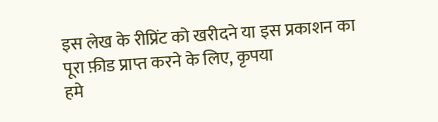इस लेख के रीप्रिंट को खरीदने या इस प्रकाशन का पूरा फ़ीड प्राप्त करने के लिए, कृपया
हमे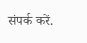संपर्क करें.